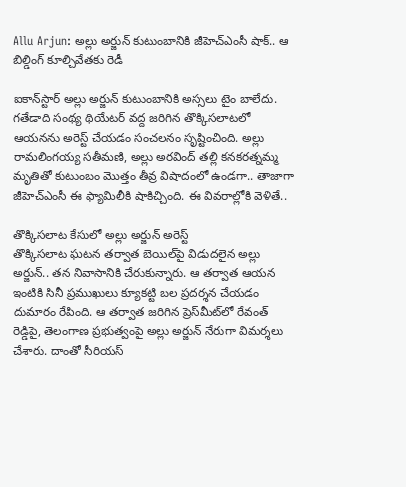Allu Arjun: అల్లు అర్జున్ కుటుంబానికి జీహెచ్ఎంసీ షాక్.. ఆ బిల్డింగ్ కూల్చివేతకు రెడీ

ఐకాన్‌స్టార్ అల్లు అర్జున్ కుటుంబానికి అస్సలు టైం బాలేదు. గతేడాది సంథ్య థియేటర్ వద్ద జరిగిన తొక్కిసలాటలో ఆయనను అరెస్ట్ చేయడం సంచలనం సృష్టించింది. అల్లు రామలింగయ్య సతీమణి, అల్లు అరవింద్ తల్లి కనకరత్నమ్మ మృతితో కుటుంబం మొత్తం తీవ్ర విషాదంలో ఉండగా.. తాజాగా జీహెచ్ఎంసీ ఈ ఫ్యామిలీకి షాకిచ్చింది. ఈ వివరాల్లోకి వెళితే..

తొక్కిసలాట కేసులో అల్లు అర్జున్ అరెస్ట్
తొక్కిసలాట ఘటన తర్వాత బెయిల్‌పై విడుదలైన అల్లు అర్జున్.. తన నివాసానికి చేరుకున్నారు. ఆ తర్వాత ఆయన ఇంటికి సినీ ప్రముఖులు క్యూకట్టి బల ప్రదర్శన చేయడం దుమారం రేపింది. ఆ తర్వాత జరిగిన ప్రెస్‌మీట్‌లో రేవంత్ రెడ్డిపై, తెలంగాణ ప్రభుత్వంపై అల్లు అర్జున్ నేరుగా విమర్శలు చేశారు. దాంతో సీరియస్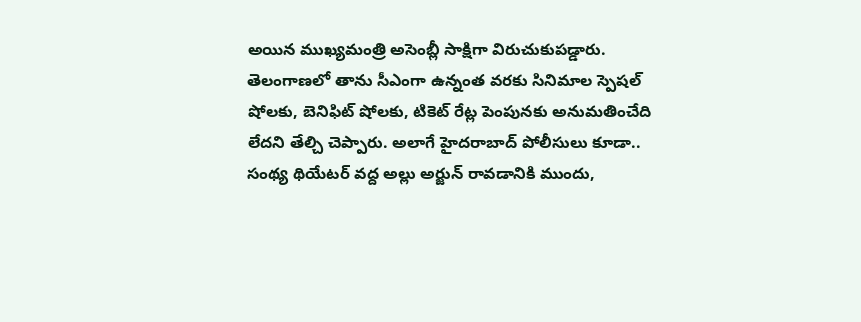అయిన ముఖ్యమంత్రి అసెంబ్లీ సాక్షిగా విరుచుకుపడ్డారు. తెలంగాణలో తాను సీఎంగా ఉన్నంత వరకు సినిమాల స్పెషల్ షోలకు, బెనిఫిట్ షోలకు, టికెట్ రేట్ల పెంపునకు అనుమతించేది లేదని తేల్చి చెప్పారు. అలాగే హైదరాబాద్ పోలీసులు కూడా.. సంథ్య థియేటర్ వద్ద అల్లు అర్జున్ రావడానికి ముందు,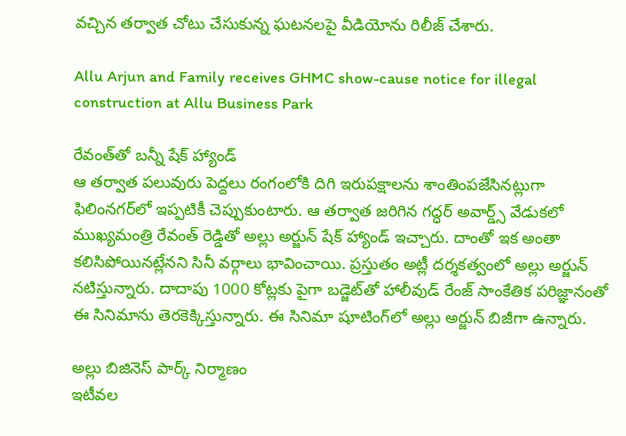వచ్చిన తర్వాత చోటు చేసుకున్న ఘటనలపై వీడియోను రిలీజ్ చేశారు.

Allu Arjun and Family receives GHMC show-cause notice for illegal construction at Allu Business Park

రేవంత్‌తో బన్నీ షేక్ హ్యాండ్
ఆ తర్వాత పలువురు పెద్దలు రంగంలోకి దిగి ఇరుపక్షాలను శాంతింపజేసినట్లుగా ఫిలింనగర్‌లో ఇప్పటికీ చెప్పుకుంటారు. ఆ తర్వాత జరిగిన గద్ధర్ అవార్డ్స్ వేడుకలో ముఖ్యమంత్రి రేవంత్ రెడ్డితో అల్లు అర్జున్ షేక్ హ్యాండ్ ఇచ్చారు. దాంతో ఇక అంతా కలిసిపోయినట్లేనని సినీ వర్గాలు భావించాయి. ప్రస్తుతం అట్లీ దర్శకత్వంలో అల్లు అర్జున్ నటిస్తున్నారు. దాదాపు 1000 కోట్లకు పైగా బడ్జెట్‌తో హాలీవుడ్ రేంజ్ సాంకేతిక పరిజ్ఞానంతో ఈ సినిమాను తెరకెక్కిస్తున్నారు. ఈ సినిమా షూటింగ్‌లో అల్లు అర్జున్ బిజీగా ఉన్నారు.

అల్లు బిజినెస్ పార్క్‌ నిర్మాణం
ఇటీవల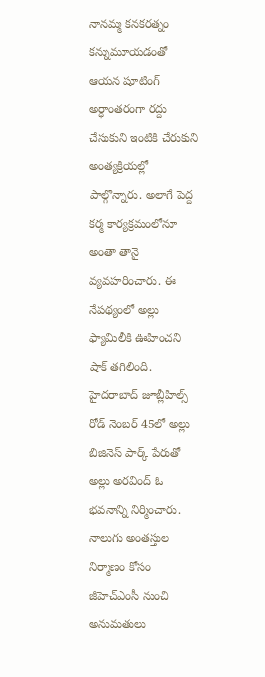నానమ్మ కనకరత్నం కన్నుమూయడంతో ఆయన షూటింగ్‌ అర్ధాంతరంగా రద్దు చేసుకుని ఇంటికి చేరుకుని అంత్యక్రియల్లో పాల్గొన్నారు. అలాగే పెద్ద కర్మ కార్యక్రమంలోనూ అంతా తానై వ్యవహరించారు. ఈ నేపథ్యంలో అల్లు ఫ్యామిలీకి ఊహించని షాక్ తగిలింది. హైదరాబాద్ జూబ్లీహిల్స్ రోడ్ నెంబర్ 45లో అల్లు బిజినెస్ పార్క్ పేరుతో అల్లు అరవింద్ ఓ భవనాన్ని నిర్మించారు. నాలుగు అంతస్తుల నిర్మాణం కోసం జీహెచ్ఎంసీ నుంచి అనుమతులు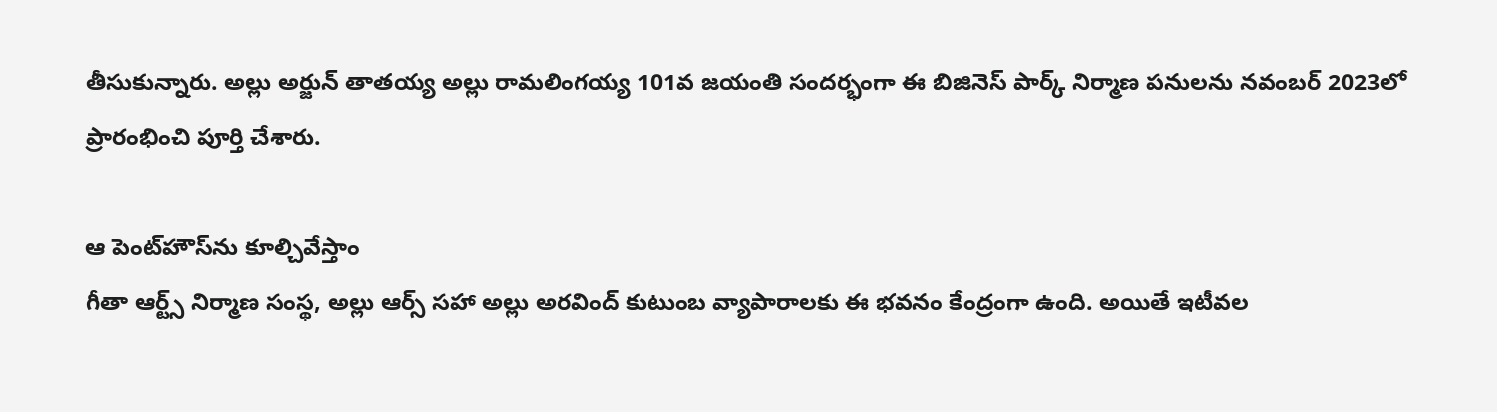తీసుకున్నారు. అల్లు అర్జున్ తాతయ్య అల్లు రామలింగయ్య 101వ జయంతి సందర్భంగా ఈ బిజినెస్ పార్క్‌ నిర్మాణ పనులను నవంబర్ 2023లో ప్రారంభించి పూర్తి చేశారు.

ఆ పెంట్‌‌హౌస్‌ను కూల్చివేస్తాం
గీతా ఆర్ట్స్ నిర్మాణ సంస్థ, అల్లు ఆర్స్ సహా అల్లు అరవింద్ కుటుంబ వ్యాపారాలకు ఈ భవనం కేంద్రంగా ఉంది. అయితే ఇటీవల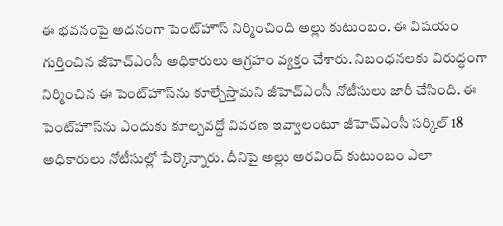ఈ భవనంపై అదనంగా పెంట్‌హౌస్ నిర్మించింది అల్లు కుటుంబం. ఈ విషయం గుర్తించిన జీహెచ్ఎంసీ అధికారులు ఆగ్రహం వ్యక్తం చేశారు. నిబంధనలకు విరుద్ధంగా నిర్మించిన ఈ పెంట్‌‌హౌస్‌ను కూల్చేస్తామని జీహెచ్ఎంసీ నోటీసులు జారీ చేసింది. ఈ పెంట్‌హౌస్‌ను ఎందుకు కూల్చవద్దో వివరణ ఇవ్వాలంటూ జీహెచ్ఎంసీ సర్కిల్ 18 అధికారులు నోటీసుల్లో పేర్కొన్నారు. దీనిపై అల్లు అరవింద్ కుటుంబం ఎలా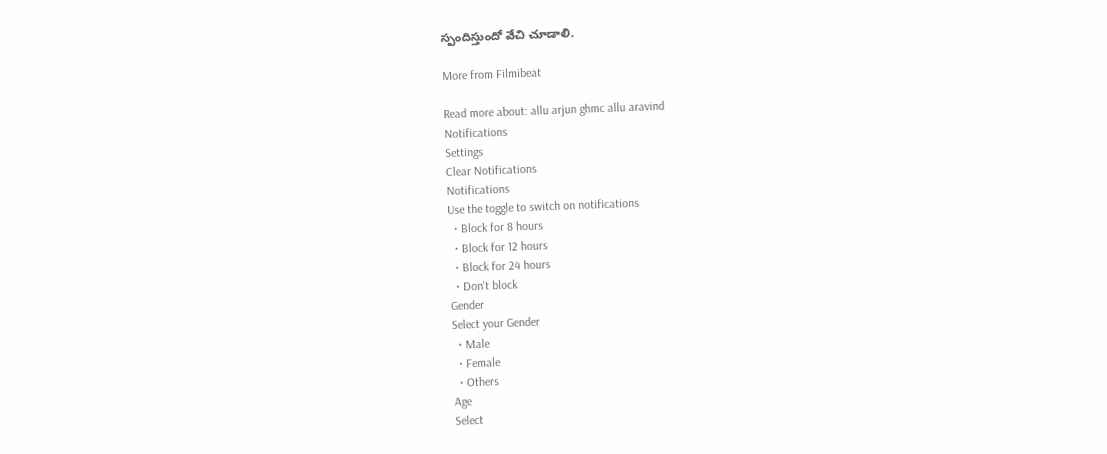స్పందిస్తుందో వేచి చూడాలి.

More from Filmibeat

Read more about: allu arjun ghmc allu aravind
Notifications
Settings
Clear Notifications
Notifications
Use the toggle to switch on notifications
  • Block for 8 hours
  • Block for 12 hours
  • Block for 24 hours
  • Don't block
Gender
Select your Gender
  • Male
  • Female
  • Others
Age
Select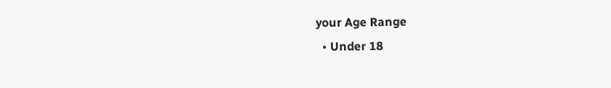your Age Range
  • Under 18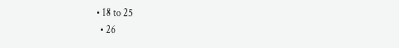• 18 to 25
  • 26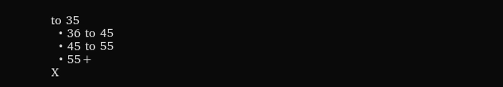to 35
  • 36 to 45
  • 45 to 55
  • 55+
X